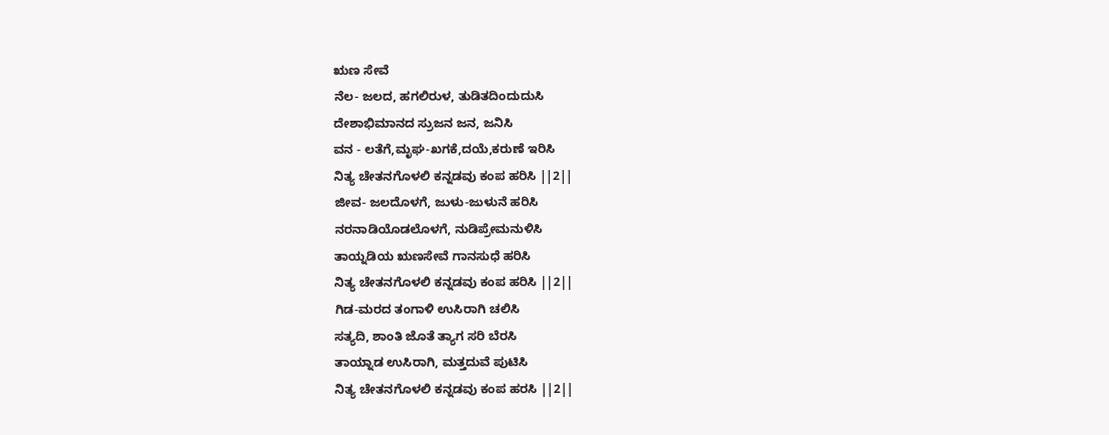ಋಣ ಸೇವೆ
ನೆಲ- ಜಲದ, ಹಗಲಿರುಳ, ತುಡಿತದಿಂದುದುಸಿ
ದೇಶಾಭಿಮಾನದ ಸ್ರುಜನ ಜನ, ಜನಿಸಿ
ವನ - ಲತೆಗೆ,ಮೃಘ-ಖಗಕೆ,ದಯೆ,ಕರುಣೆ ಇರಿಸಿ
ನಿತ್ಯ ಚೇತನಗೊಳಲಿ ಕನ್ನಡವು ಕಂಪ ಹರಿಸಿ ||2||
ಜೀವ- ಜಲದೊಳಗೆ, ಜುಳು-ಜುಳುನೆ ಹರಿಸಿ
ನರನಾಡಿಯೊಡಲೊಳಗೆ, ನುಡಿಪ್ರೇಮನುಳಿಸಿ
ತಾಯ್ನಡಿಯ ಋಣಸೇವೆ ಗಾನಸುಧೆ ಹರಿಸಿ
ನಿತ್ಯ ಚೇತನಗೊಳಲಿ ಕನ್ನಡವು ಕಂಪ ಹರಿಸಿ ||2||
ಗಿಡ-ಮರದ ತಂಗಾಳಿ ಉಸಿರಾಗಿ ಚಲಿಸಿ
ಸತ್ಯದಿ, ಶಾಂತಿ ಜೊತೆ ತ್ಯಾಗ ಸರಿ ಬೆರಸಿ
ತಾಯ್ನಾಡ ಉಸಿರಾಗಿ, ಮತ್ತದುವೆ ಪುಟಿಸಿ
ನಿತ್ಯ ಚೇತನಗೊಳಲಿ ಕನ್ನಡವು ಕಂಪ ಹರಸಿ ||2||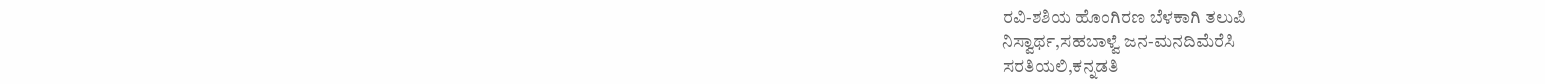ರವಿ-ಶಶಿಯ ಹೊಂಗಿರಣ ಬೆಳಕಾಗಿ ತಲುಪಿ
ನಿಸ್ವಾರ್ಥ,ಸಹಬಾಳ್ವೆ ಜನ-ಮನದಿಮೆರೆಸಿ
ಸರತಿಯಲಿ,ಕನ್ನಡತಿ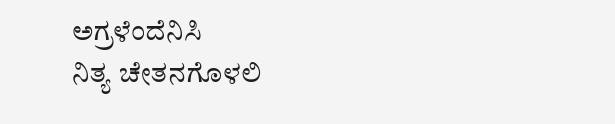ಅಗ್ರಳೆಂದೆನಿಸಿ
ನಿತ್ಯ ಚೇತನಗೊಳಲಿ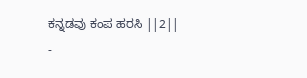ಕನ್ನಡವು ಕಂಪ ಹರಸಿ ||2||
-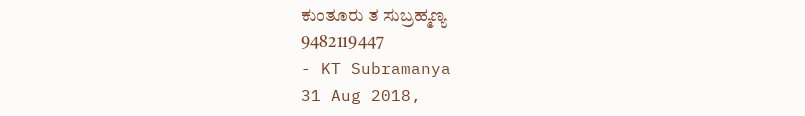ಕುಂತೂರು ತ ಸುಬ್ರಹ್ಮಣ್ಯ
9482119447
- KT Subramanya
31 Aug 2018,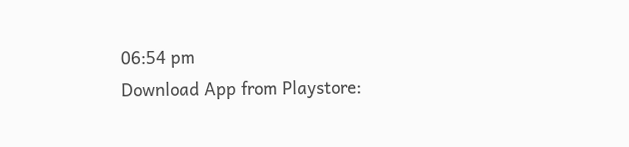06:54 pm
Download App from Playstore: